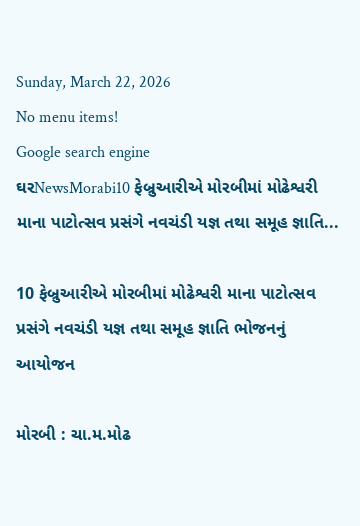Sunday, March 22, 2026
No menu items!
Google search engine
ઘરNewsMorabi10 ફેબ્રુઆરીએ મોરબીમાં મોઢેશ્વરી માના પાટોત્સવ પ્રસંગે નવચંડી યજ્ઞ તથા સમૂહ જ્ઞાતિ...

10 ફેબ્રુઆરીએ મોરબીમાં મોઢેશ્વરી માના પાટોત્સવ પ્રસંગે નવચંડી યજ્ઞ તથા સમૂહ જ્ઞાતિ ભોજનનું આયોજન

મોરબી : ચા.મ.મોઢ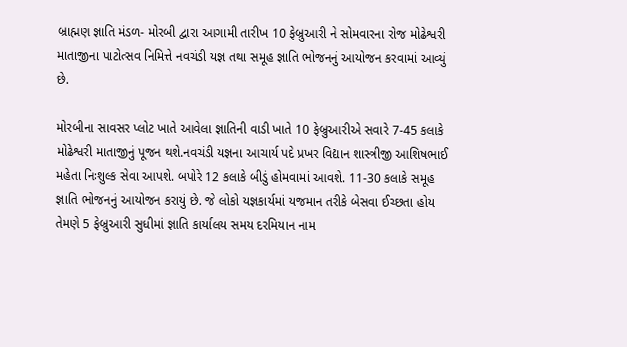બ્રાહ્મણ જ્ઞાતિ મંડળ- મોરબી દ્વારા આગામી તારીખ 10 ફેબ્રુઆરી ને સોમવારના રોજ મોઢેશ્વરી માતાજીના પાટોત્સવ નિમિત્તે નવચંડી યજ્ઞ તથા સમૂહ જ્ઞાતિ ભોજનનું આયોજન કરવામાં આવ્યું છે.

મોરબીના સાવસર પ્લોટ ખાતે આવેલા જ્ઞાતિની વાડી ખાતે 10 ફેબ્રુઆરીએ સવારે 7-45 કલાકે મોઢેશ્વરી માતાજીનું પૂજન થશે.નવચંડી યજ્ઞના આચાર્ય પદે પ્રખર વિદ્યાન શાસ્ત્રીજી આશિષભાઈ મહેતા નિઃશુલ્ક સેવા આપશે. બપોરે 12 કલાકે બીડું હોમવામાં આવશે. 11-30 કલાકે સમૂહ જ્ઞાતિ ભોજનનું આયોજન કરાયું છે. જે લોકો યજ્ઞકાર્યમાં યજમાન તરીકે બેસવા ઈચ્છતા હોય તેમણે 5 ફેબ્રુઆરી સુધીમાં જ્ઞાતિ કાર્યાલય સમય દરમિયાન નામ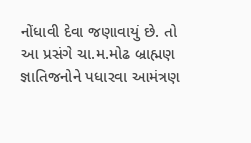નોંધાવી દેવા જણાવાયું છે. તો આ પ્રસંગે ચા.મ.મોઢ બ્રાહ્મણ જ્ઞાતિજનોને પધારવા આમંત્રણ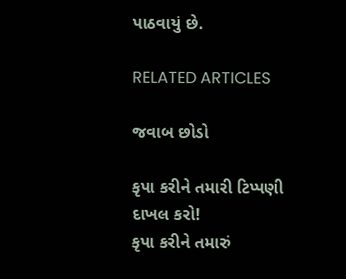પાઠવાયું છે.

RELATED ARTICLES

જવાબ છોડો

કૃપા કરીને તમારી ટિપ્પણી દાખલ કરો!
કૃપા કરીને તમારું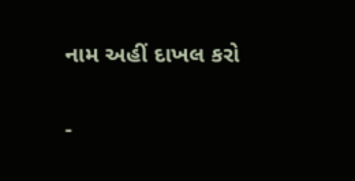નામ અહીં દાખલ કરો

-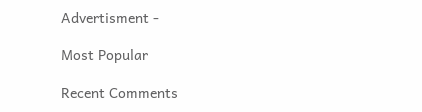Advertisment -

Most Popular

Recent Comments